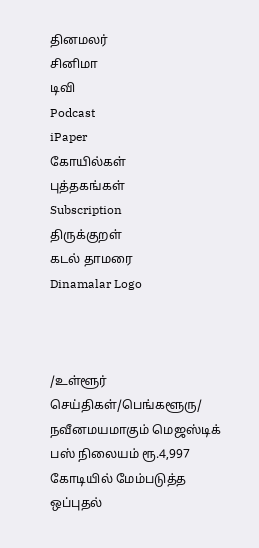தினமலர்
சினிமா
டிவி
Podcast
iPaper
கோயில்கள்
புத்தகங்கள்
Subscription
திருக்குறள்
கடல் தாமரை
Dinamalar Logo



/உள்ளூர் செய்திகள்/பெங்களூரு/ நவீனமயமாகும் மெஜஸ்டிக் பஸ் நிலையம் ரூ.4,997 கோடியில் மேம்படுத்த ஒப்புதல்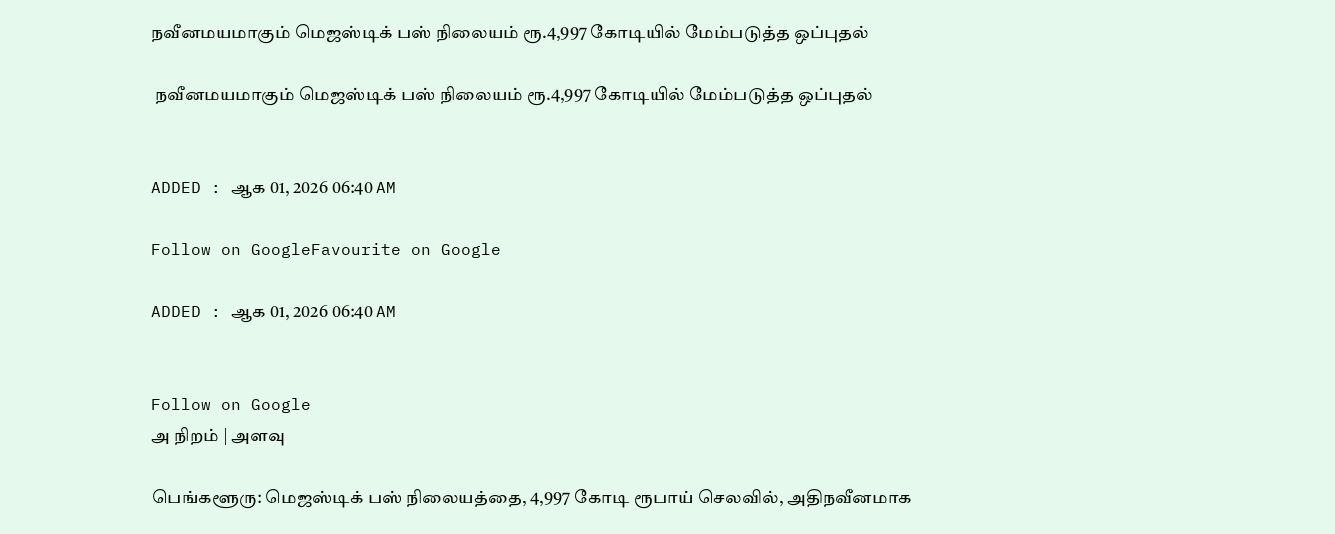நவீனமயமாகும் மெஜஸ்டிக் பஸ் நிலையம் ரூ.4,997 கோடியில் மேம்படுத்த ஒப்புதல்

 நவீனமயமாகும் மெஜஸ்டிக் பஸ் நிலையம் ரூ.4,997 கோடியில் மேம்படுத்த ஒப்புதல்


ADDED : ஆக 01, 2026 06:40 AM

Follow on GoogleFavourite on Google

ADDED : ஆக 01, 2026 06:40 AM


Follow on Google
அ நிறம் | அளவு

பெங்களூரு: மெஜஸ்டிக் பஸ் நிலையத்தை, 4,997 கோடி ரூபாய் செலவில், அதிநவீனமாக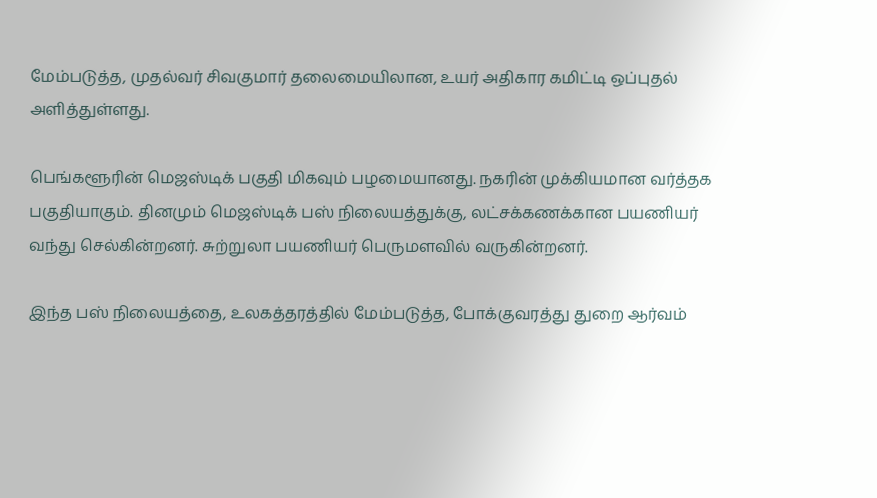மேம்படுத்த, முதல்வர் சிவகுமார் தலைமையிலான, உயர் அதிகார கமிட்டி ஒப்புதல் அளித்துள்ளது.

பெங்களூரின் மெஜஸ்டிக் பகுதி மிகவும் பழமையானது. நகரின் முக்கியமான வர்த்தக பகுதியாகும். தினமும் மெஜஸ்டிக் பஸ் நிலையத்துக்கு, லட்சக்கணக்கான பயணியர் வந்து செல்கின்றனர். சுற்றுலா பயணியர் பெருமளவில் வருகின்றனர்.

இந்த பஸ் நிலையத்தை, உலகத்தரத்தில் மேம்படுத்த, போக்குவரத்து துறை ஆர்வம்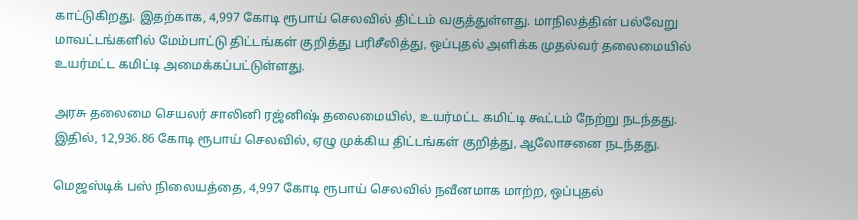காட்டுகிறது. இதற்காக, 4,997 கோடி ரூபாய் செலவில் திட்டம் வகுத்துள்ளது. மாநிலத்தின் பல்வேறு மாவட்டங்களில் மேம்பாட்டு திட்டங்கள் குறித்து பரிசீலித்து, ஒப்புதல் அளிக்க முதல்வர் தலைமையில் உயர்மட்ட கமிட்டி அமைக்கப்பட்டுள்ளது.

அரசு தலைமை செயலர் சாலினி ரஜ்னிஷ் தலைமையில், உயர்மட்ட கமிட்டி கூட்டம் நேற்று நடந்தது. இதில், 12,936.86 கோடி ரூபாய் செலவில், ஏழு முக்கிய திட்டங்கள் குறித்து, ஆலோசனை நடந்தது.

மெஜஸ்டிக் பஸ் நிலையத்தை, 4,997 கோடி ரூபாய் செலவில் நவீனமாக மாற்ற, ஒப்புதல்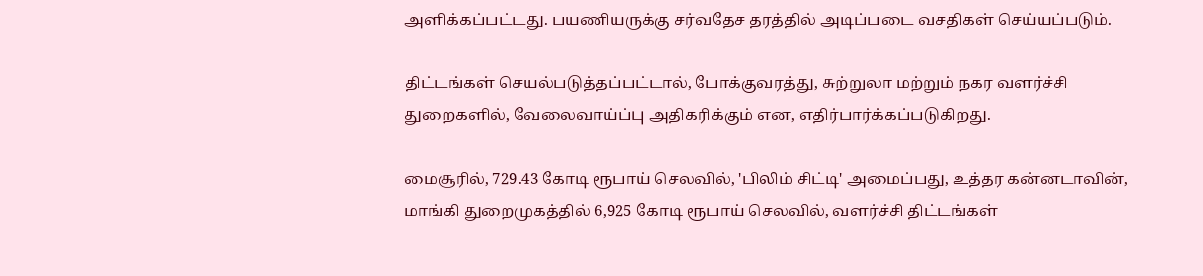அளிக்கப்பட்டது. பயணியருக்கு சர்வதேச தரத்தில் அடிப்படை வசதிகள் செய்யப்படும்.

திட்டங்கள் செயல்படுத்தப்பட்டால், போக்குவரத்து, சுற்றுலா மற்றும் நகர வளர்ச்சி துறைகளில், வேலைவாய்ப்பு அதிகரிக்கும் என, எதிர்பார்க்கப்படுகிறது.

மைசூரில், 729.43 கோடி ரூபாய் செலவில், 'பிலிம் சிட்டி' அமைப்பது, உத்தர கன்னடாவின், மாங்கி துறைமுகத்தில் 6,925 கோடி ரூபாய் செலவில், வளர்ச்சி திட்டங்கள்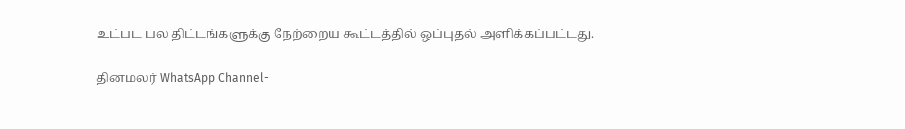உட்பட பல திட்டங்களுக்கு நேற்றைய கூட்டத்தில் ஒப்புதல் அளிக்கப்பட்டது.

தினமலர் WhatsApp Channel-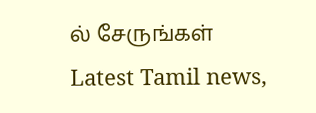ல் சேருங்கள்
Latest Tamil news,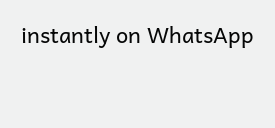instantly on WhatsApp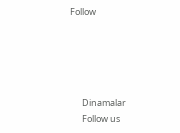Follow





      Dinamalar
      Follow us